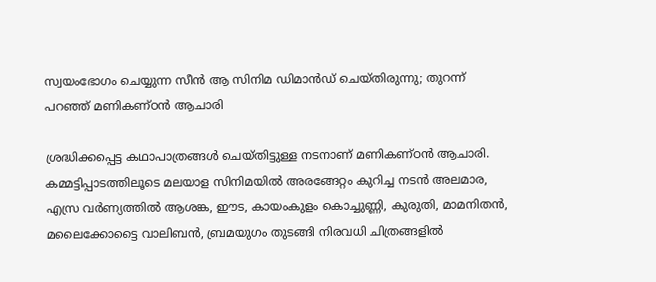സ്വയംഭോഗം ചെയ്യുന്ന സീന്‍ ആ സിനിമ ഡിമാന്‍ഡ് ചെയ്തിരുന്നു; തുറന്ന് പറഞ്ഞ് മണികണ്ഠന്‍ ആചാരി

ശ്രദ്ധിക്കപ്പെട്ട കഥാപാത്രങ്ങള്‍ ചെയ്തിട്ടുള്ള നടനാണ് മണികണ്ഠന്‍ ആചാരി. കമ്മട്ടിപ്പാടത്തിലൂടെ മലയാള സിനിമയില്‍ അരങ്ങേറ്റം കുറിച്ച നടന്‍ അലമാര, എസ്ര വര്‍ണ്യത്തില്‍ ആശങ്ക, ഈട, കായംകുളം കൊച്ചുണ്ണി, കുരുതി, മാമനിതന്‍, മലൈക്കോട്ടൈ വാലിബന്‍, ബ്രമയുഗം തുടങ്ങി നിരവധി ചിത്രങ്ങളില്‍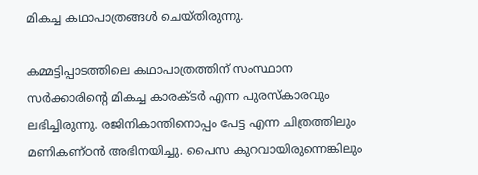മികച്ച കഥാപാത്രങ്ങള്‍ ചെയ്തിരുന്നു.

കമ്മട്ടിപ്പാടത്തിലെ കഥാപാത്രത്തിന് സംസ്ഥാന സര്‍ക്കാരിന്റെ മികച്ച കാരക്ടര്‍ എന്ന പുരസ്‌കാരവും ലഭിച്ചിരുന്നു. രജിനികാന്തിനൊപ്പം പേട്ട എന്ന ചിത്രത്തിലും മണികണ്ഠന്‍ അഭിനയിച്ചു. പൈസ കുറവായിരുന്നെങ്കിലും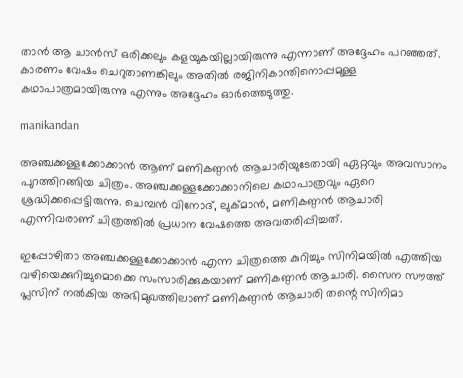താന്‍ ആ ചാന്‍സ് ഒരിക്കലും കളയുകയില്ലായിരുന്നു എന്നാണ് അദ്ദേഹം പറഞ്ഞത്. കാരണം വേഷം ചെറുതാണങ്കിലും അതില്‍ രജിനികാന്തിനൊപ്പമുള്ള കഥാപാത്രമായിരുന്നു എന്നും അദ്ദേഹം ഓര്‍ത്തെടുത്തു.

manikandan

അഞ്ചക്കള്ളക്കോക്കാന്‍ ആണ് മണികണ്ഠന്‍ ആചാരിയുടേതായി ഏറ്റവും അവസാനം പുറത്തിറങ്ങിയ ചിത്രം. അഞ്ചക്കള്ളക്കോക്കാനിലെ കഥാപാത്രവും ഏറെ ശ്രദ്ധിക്കപ്പെട്ടിരുന്നു. ചെമ്പന്‍ വിനോദ്, ലുക്മാന്‍, മണികണ്ഠന്‍ ആചാരി എന്നിവരാണ് ചിത്രത്തില്‍ പ്രധാന വേഷത്തെ അവതരിപ്പിച്ചത്.

ഇപ്പോഴിതാ അഞ്ചക്കള്ളക്കോക്കാന്‍ എന്ന ചിത്രത്തെ കുറിച്ചും സിനിമയില്‍ എത്തിയ വഴിയെക്കുറിച്ചുമൊക്കെ സംസാരിക്കുകയാണ് മണികണ്ഠന്‍ ആചാരി. സൈന സൗത്ത് പ്ലസിന് നല്‍കിയ അഭിമുഖത്തിലാണ് മണികണ്ഠന്‍ ആചാരി തന്റെ സിനിമാ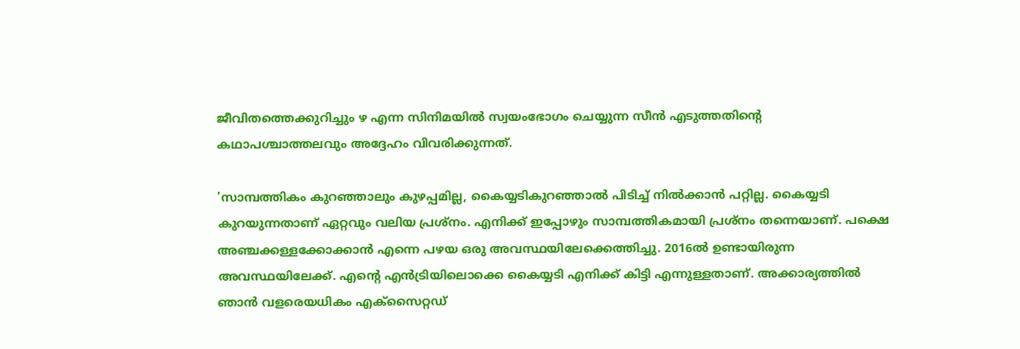ജീവിതത്തെക്കുറിച്ചും ഴ എന്ന സിനിമയില്‍ സ്വയംഭോഗം ചെയ്യുന്ന സീന്‍ എടുത്തതിന്റെ കഥാപശ്ചാത്തലവും അദ്ദേഹം വിവരിക്കുന്നത്.

'സാമ്പത്തികം കുറഞ്ഞാലും കുഴപ്പമില്ല, കൈയ്യടികുറഞ്ഞാല്‍ പിടിച്ച് നില്‍ക്കാന്‍ പറ്റില്ല. കൈയ്യടി കുറയുന്നതാണ് ഏറ്റവും വലിയ പ്രശ്‌നം. എനിക്ക് ഇപ്പോഴും സാമ്പത്തികമായി പ്രശ്‌നം തന്നെയാണ്. പക്ഷെ അഞ്ചക്കള്ളക്കോക്കാന്‍ എന്നെ പഴയ ഒരു അവസ്ഥയിലേക്കെത്തിച്ചു. 2016ല്‍ ഉണ്ടായിരുന്ന അവസ്ഥയിലേക്ക്. എന്റെ എന്‍ട്രിയിലൊക്കെ കൈയ്യടി എനിക്ക് കിട്ടി എന്നുള്ളതാണ്. അക്കാര്യത്തില്‍ ഞാന്‍ വളരെയധികം എക്‌സൈറ്റഡ്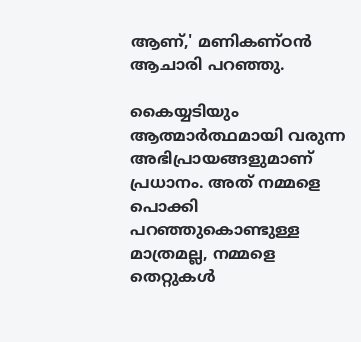ആണ്,' മണികണ്ഠന്‍ ആചാരി പറഞ്ഞു.

കൈയ്യടിയും ആത്മാര്‍ത്ഥമായി വരുന്ന അഭിപ്രായങ്ങളുമാണ് പ്രധാനം. അത് നമ്മളെ പൊക്കി പറഞ്ഞുകൊണ്ടുള്ള മാത്രമല്ല, നമ്മളെ തെറ്റുകള്‍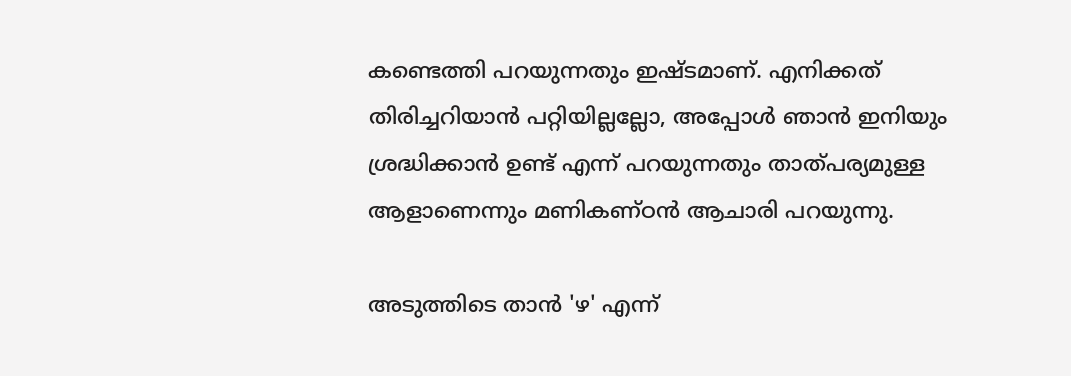കണ്ടെത്തി പറയുന്നതും ഇഷ്ടമാണ്. എനിക്കത് തിരിച്ചറിയാന്‍ പറ്റിയില്ലല്ലോ, അപ്പോള്‍ ഞാന്‍ ഇനിയും ശ്രദ്ധിക്കാന്‍ ഉണ്ട് എന്ന് പറയുന്നതും താത്പര്യമുള്ള ആളാണെന്നും മണികണ്ഠന്‍ ആചാരി പറയുന്നു.

അടുത്തിടെ താന്‍ 'ഴ' എന്ന്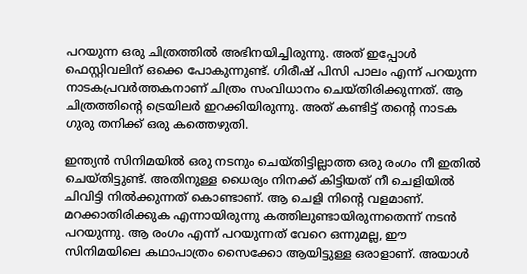പറയുന്ന ഒരു ചിത്രത്തില്‍ അഭിനയിച്ചിരുന്നു. അത് ഇപ്പോള്‍ ഫെസ്റ്റിവലിന് ഒക്കെ പോകുന്നുണ്ട്. ഗിരീഷ് പിസി പാലം എന്ന് പറയുന്ന നാടകപ്രവര്‍ത്തകനാണ് ചിത്രം സംവിധാനം ചെയ്തിരിക്കുന്നത്. ആ ചിത്രത്തിന്റെ ട്രെയിലര്‍ ഇറക്കിയിരുന്നു. അത് കണ്ടിട്ട് തന്റെ നാടക ഗുരു തനിക്ക് ഒരു കത്തെഴുതി.

ഇന്ത്യന്‍ സിനിമയില്‍ ഒരു നടനും ചെയ്തിട്ടില്ലാത്ത ഒരു രംഗം നീ ഇതില്‍ ചെയ്തിട്ടുണ്ട്. അതിനുള്ള ധൈര്യം നിനക്ക് കിട്ടിയത് നീ ചെളിയില്‍ ചിവിട്ടി നില്‍ക്കുന്നത് കൊണ്ടാണ്. ആ ചെളി നിന്റെ വളമാണ്. മറക്കാതിരിക്കുക എന്നായിരുന്നു കത്തിലുണ്ടായിരുന്നതെന്ന് നടന്‍ പറയുന്നു. ആ രംഗം എന്ന് പറയുന്നത് വേറെ ഒന്നുമല്ല, ഈ സിനിമയിലെ കഥാപാത്രം സൈക്കോ ആയിട്ടുള്ള ഒരാളാണ്. അയാള്‍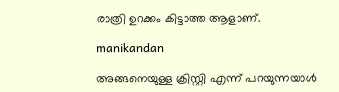രാത്രി ഉറക്കം കിട്ടാത്ത ആളാണ്.

manikandan

അങ്ങനെയുള്ള ക്രിസ്റ്റി എന്ന് പറയുന്നയാള്‍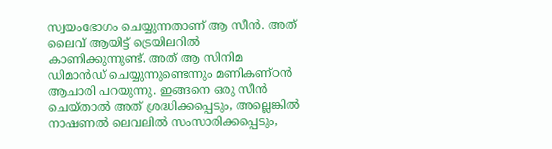സ്വയംഭോഗം ചെയ്യുന്നതാണ് ആ സീന്‍. അത് ലൈവ് ആയിട്ട് ട്രെയിലറില്‍ കാണിക്കുന്നുണ്ട്. അത് ആ സിനിമ ഡിമാന്‍ഡ് ചെയ്യുന്നുണ്ടെന്നും മണികണ്ഠന്‍ ആചാരി പറയുന്നു. ഇങ്ങനെ ഒരു സീന്‍ ചെയ്താല്‍ അത് ശ്രദ്ധിക്കപ്പെടും, അല്ലെങ്കില്‍ നാഷണല്‍ ലെവലില്‍ സംസാരിക്കപ്പെടും,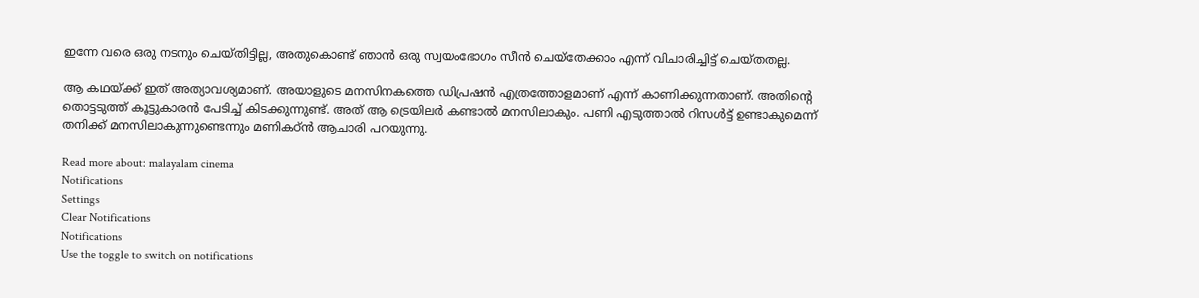ഇന്നേ വരെ ഒരു നടനും ചെയ്തിട്ടില്ല, അതുകൊണ്ട് ഞാന്‍ ഒരു സ്വയംഭോഗം സീന്‍ ചെയ്‌തേക്കാം എന്ന് വിചാരിച്ചിട്ട് ചെയ്തതല്ല.

ആ കഥയ്ക്ക് ഇത് അത്യാവശ്യമാണ്. അയാളുടെ മനസിനകത്തെ ഡിപ്രഷന്‍ എത്രത്തോളമാണ് എന്ന് കാണിക്കുന്നതാണ്. അതിന്റെ തൊട്ടടുത്ത് കൂട്ടുകാരന്‍ പേടിച്ച് കിടക്കുന്നുണ്ട്. അത് ആ ട്രെയിലര്‍ കണ്ടാല്‍ മനസിലാകും. പണി എടുത്താല്‍ റിസള്‍ട്ട് ഉണ്ടാകുമെന്ന് തനിക്ക് മനസിലാകുന്നുണ്ടെന്നും മണികഠ്ന്‍ ആചാരി പറയുന്നു.

Read more about: malayalam cinema
Notifications
Settings
Clear Notifications
Notifications
Use the toggle to switch on notifications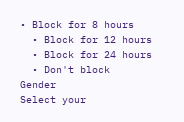• Block for 8 hours
  • Block for 12 hours
  • Block for 24 hours
  • Don't block
Gender
Select your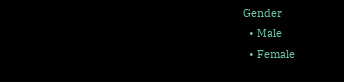Gender
  • Male
  • Female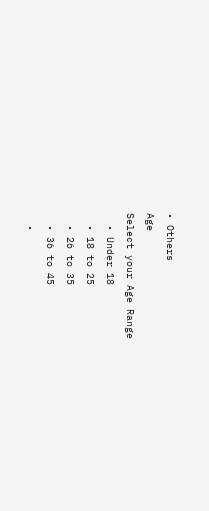• Others
Age
Select your Age Range
  • Under 18
  • 18 to 25
  • 26 to 35
  • 36 to 45
  •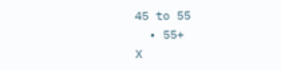45 to 55
  • 55+
X